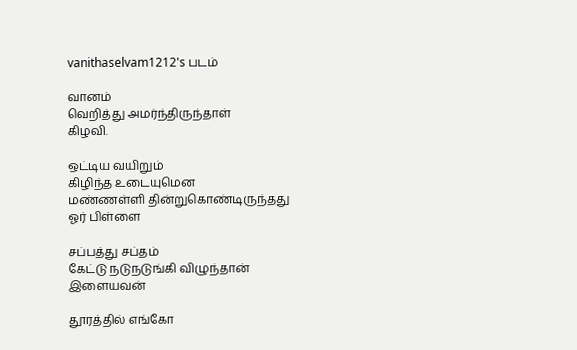vanithaselvam1212's படம்

வானம்
வெறித்து அமர்ந்திருந்தாள்
கிழவி.

ஒட்டிய வயிறும்
கிழிந்த உடையுமென
மண்ணள்ளி தின்றுகொண்டிருந்தது
ஓர் பிள்ளை

சப்பத்து சப்தம்
கேட்டு நடுநடுங்கி விழுந்தான்
இளையவன்

தூரத்தில் எங்கோ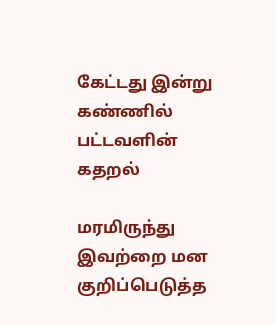கேட்டது இன்று
கண்ணில் பட்டவளின்
கதறல்

மரமிருந்து இவற்றை மன குறிப்பெடுத்த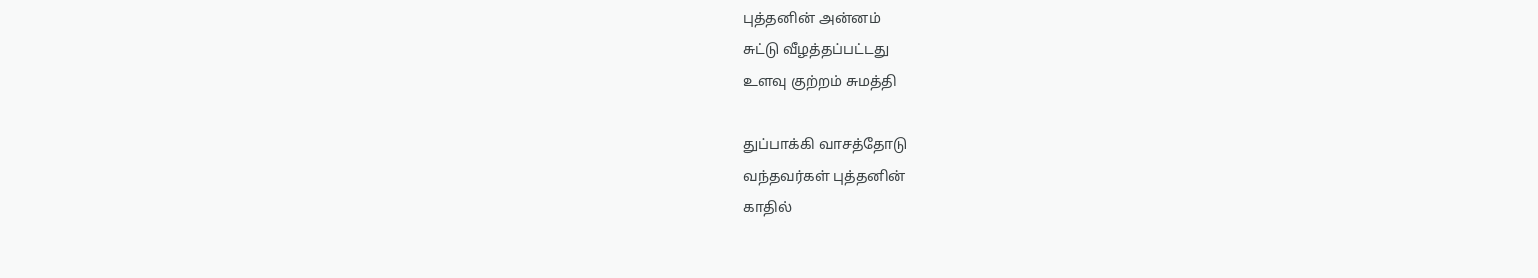புத்தனின் அன்னம்
சுட்டு வீழத்தப்பட்டது
உளவு குற்றம் சுமத்தி

துப்பாக்கி வாசத்தோடு
வந்தவர்கள் புத்தனின்
காதில்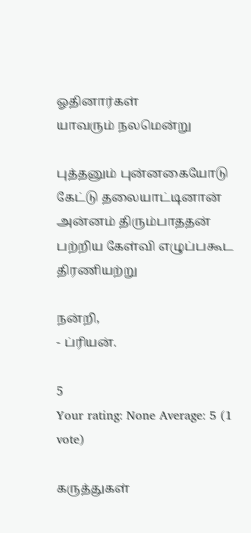ஓதினார்கள்
யாவரும் நலமென்று

புத்தனும் புன்னகையோடு
கேட்டு தலையாட்டினான்
அன்னம் திரும்பாததன்
பற்றிய கேள்வி எழுப்பகூட திரணியற்று

நன்றி,
- ப்ரியன்.

5
Your rating: None Average: 5 (1 vote)

கருத்துகள்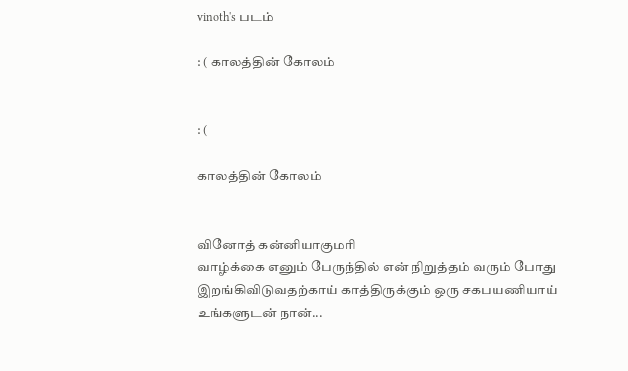vinoth's படம்

: ( காலத்தின் கோலம்


: (

காலத்தின் கோலம்


வினோத் கன்னியாகுமரி
வாழ்க்கை எனும் பேருந்தில் என் நிறுத்தம் வரும் போது இறங்கிவிடுவதற்காய் காத்திருக்கும் ஒரு சகபயணியாய்
உங்களுடன் நான்...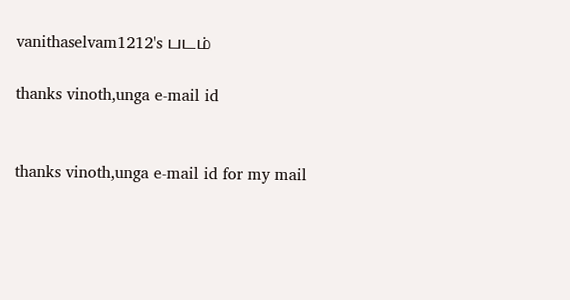vanithaselvam1212's படம்

thanks vinoth,unga e-mail id


thanks vinoth,unga e-mail id for my mail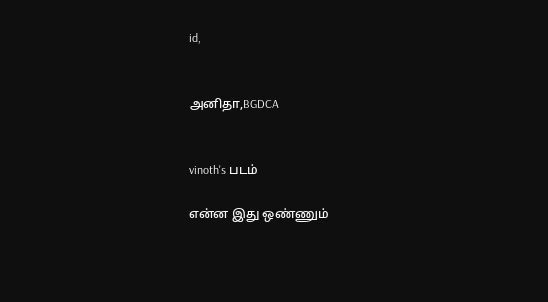id,


அனிதா,BGDCA


vinoth's படம்

என்ன இது ஒண்ணும்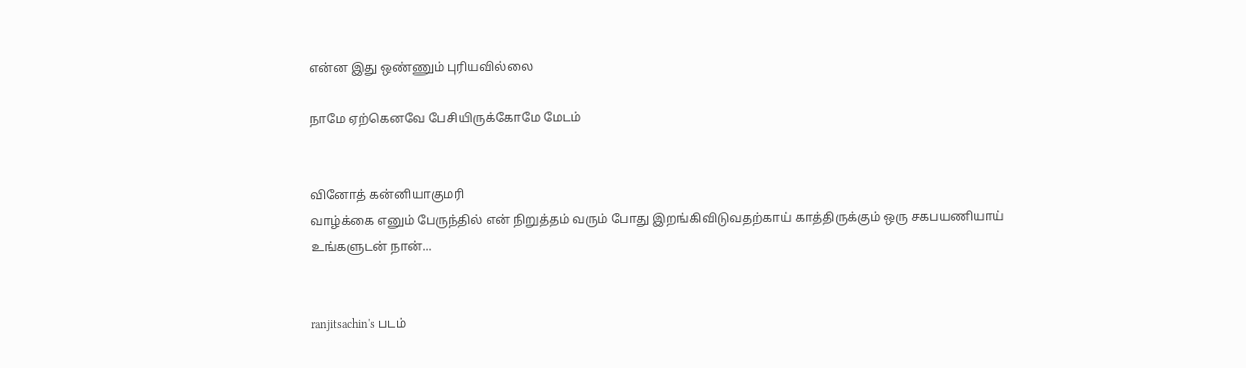என்ன இது ஒண்ணும் புரியவில்லை

நாமே ஏற்கெனவே பேசியிருக்கோமே மேடம்


வினோத் கன்னியாகுமரி
வாழ்க்கை எனும் பேருந்தில் என் நிறுத்தம் வரும் போது இறங்கிவிடுவதற்காய் காத்திருக்கும் ஒரு சகபயணியாய்
உங்களுடன் நான்...


ranjitsachin's படம்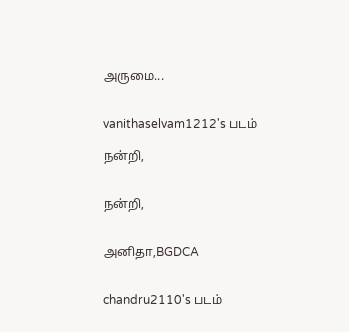அருமை...


vanithaselvam1212's படம்

நன்றி,


நன்றி,


அனிதா,BGDCA


chandru2110's படம்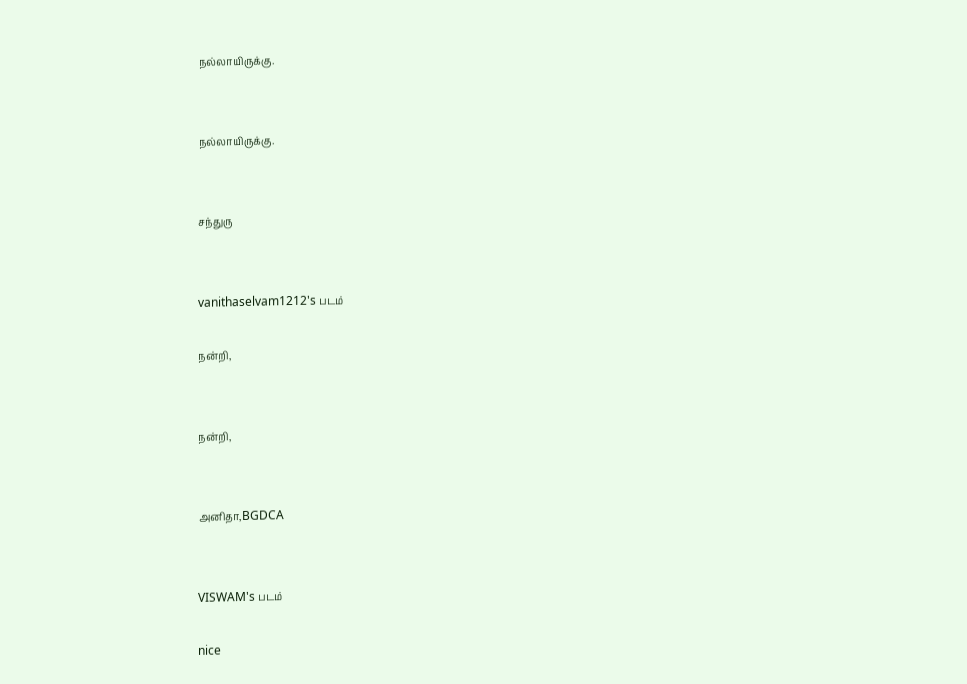நல்லாயிருக்கு.


நல்லாயிருக்கு.


சந்துரு


vanithaselvam1212's படம்

நன்றி,


நன்றி,


அனிதா,BGDCA


VISWAM's படம்

nice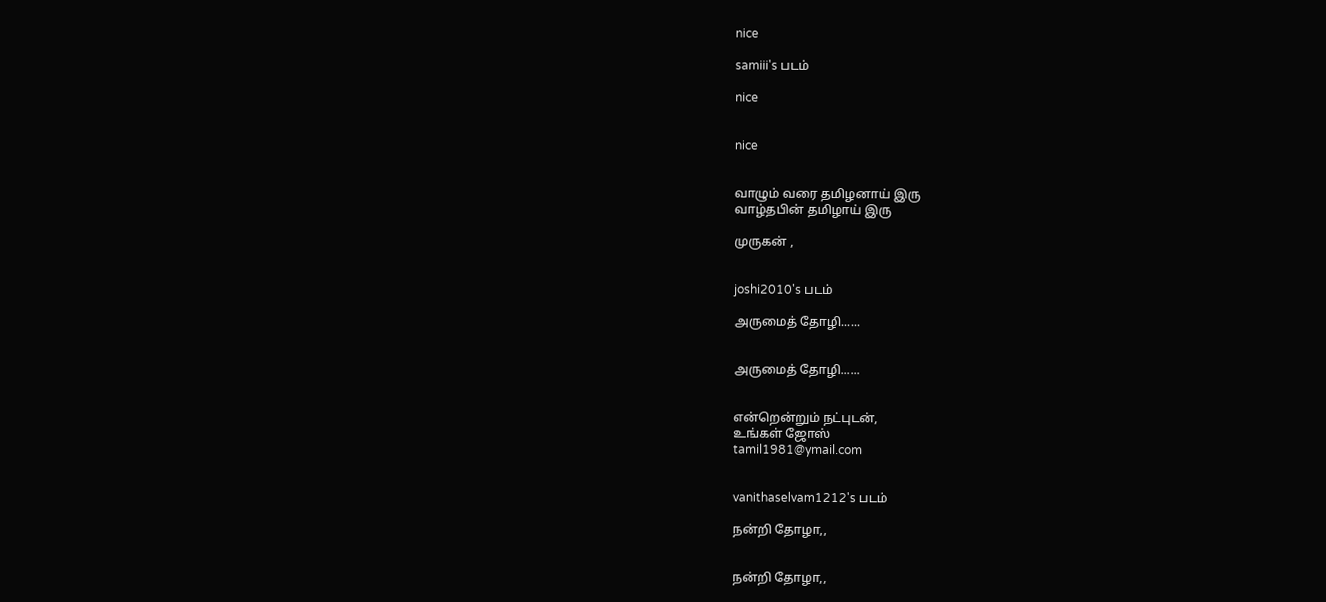nice

samiii's படம்

nice


nice


வாழும் வரை தமிழனாய் இரு
வாழ்தபின் தமிழாய் இரு

முருகன் ,


joshi2010's படம்

அருமைத் தோழி......


அருமைத் தோழி......


என்றென்றும் நட்புடன்,
உங்கள் ஜோஸ்
tamil1981@ymail.com


vanithaselvam1212's படம்

நன்றி தோழா,,


நன்றி தோழா,,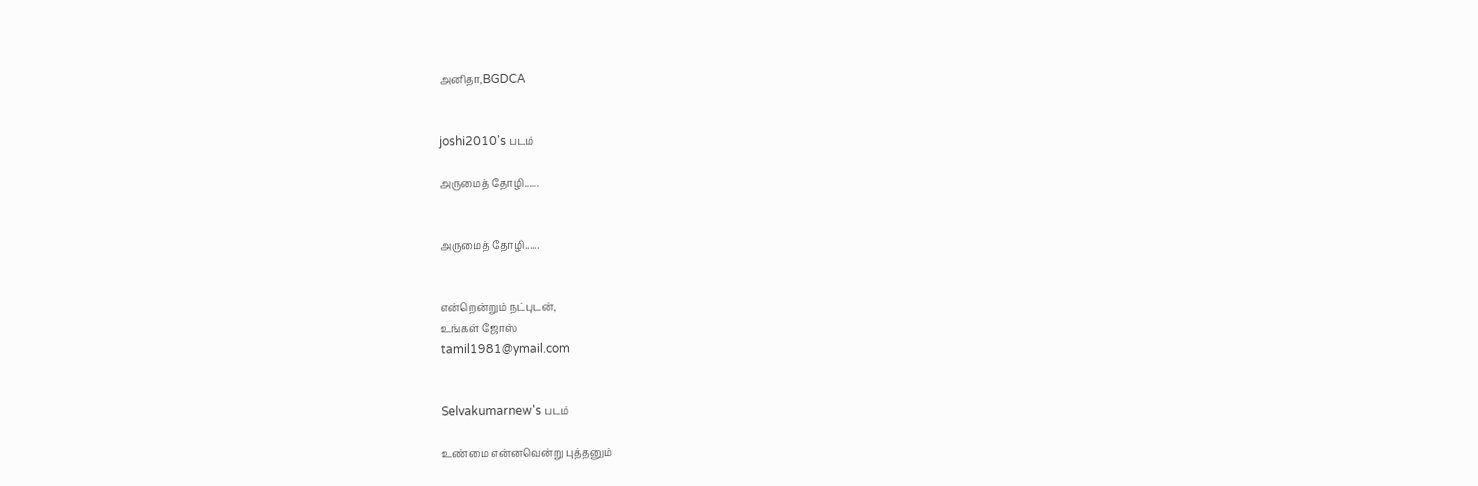அனிதா,BGDCA


joshi2010's படம்

அருமைத் தோழி......


அருமைத் தோழி......


என்றென்றும் நட்புடன்,
உங்கள் ஜோஸ்
tamil1981@ymail.com


Selvakumarnew's படம்

உண்மை என்னவென்று புத்தனும்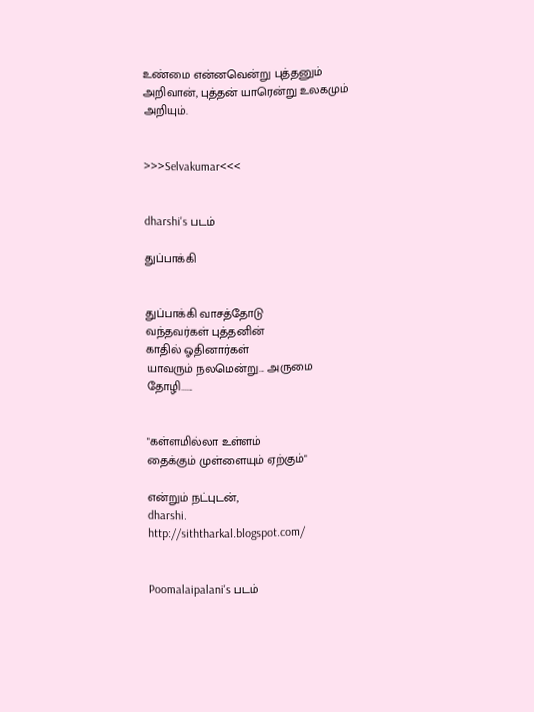உண்மை என்னவென்று புத்தனும் அறிவான், புத்தன் யாரென்று உலகமும் அறியும்.


>>>Selvakumar<<<


dharshi's படம்

துப்பாக்கி


துப்பாக்கி வாசத்தோடு
வந்தவர்கள் புத்தனின்
காதில் ஓதினார்கள்
யாவரும் நலமென்று... அருமை தோழி......


"கள்ளமில்லா உள்ளம்
தைக்கும் முள்ளையும் ஏற்கும்"

என்றும் நட்புடன்,
dharshi.
http://siththarkal.blogspot.com/


Poomalaipalani's படம்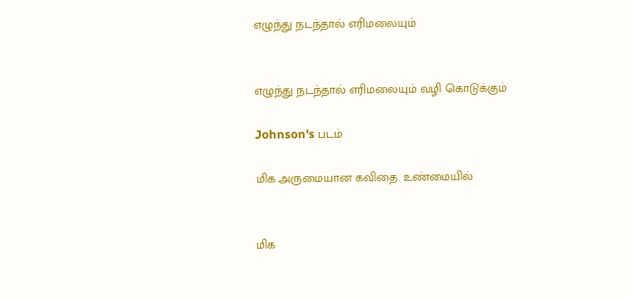எழுந்து நடந்தால் எரிமலையும்


எழுந்து நடந்தால் எரிமலையும் வழி கொடுக்கும்

Johnson's படம்

மிக அருமையான கவிதை. உண்மையில்


மிக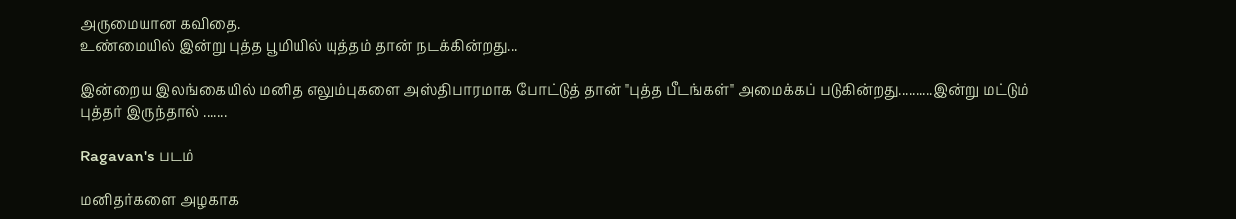அருமையான கவிதை.
உண்மையில் இன்று புத்த பூமியில் யுத்தம் தான் நடக்கின்றது...

இன்றைய இலங்கையில் மனித எலும்புகளை அஸ்திபாரமாக போட்டுத் தான் "புத்த பீடங்கள்" அமைக்கப் படுகின்றது..........இன்று மட்டும் புத்தர் இருந்தால் .......

Ragavan's படம்

மனிதர்களை அழகாக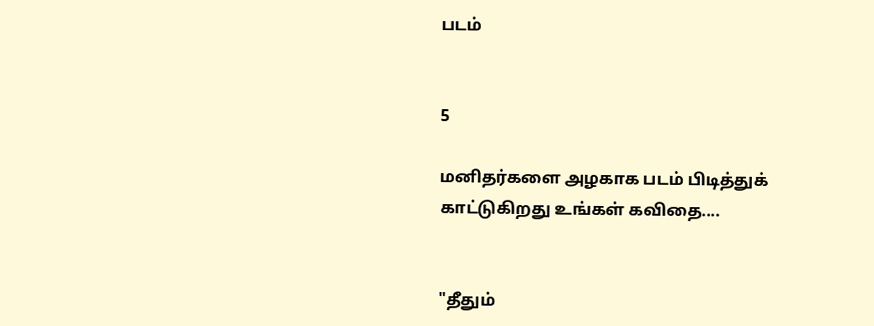படம்


5

மனிதர்களை அழகாக படம் பிடித்துக் காட்டுகிறது உங்கள் கவிதை....


"தீதும்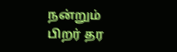நன்றும் பிற‌ர் தர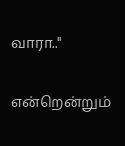வாரா.."

என்றென்றும்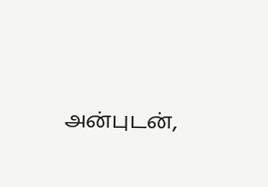அன்புடன்,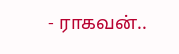- ராகவன்..